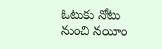ఓటుకు నోటు నుంచి నయీం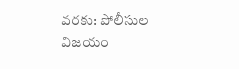వరకు: పోలీసుల విజయం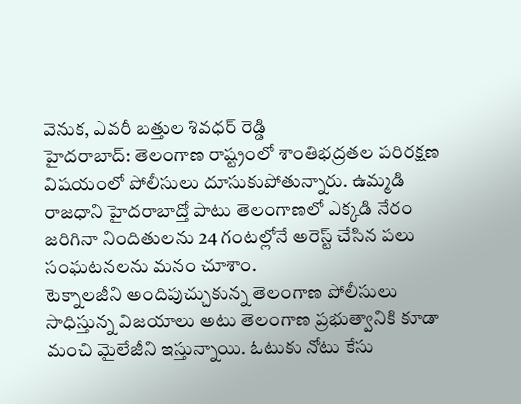వెనుక, ఎవరీ బత్తుల శివధర్ రెడ్డి
హైదరాబాద్: తెలంగాణ రాష్ట్రంలో శాంతిభద్రతల పరిరక్షణ విషయంలో పోలీసులు దూసుకుపోతున్నారు. ఉమ్మడి రాజధాని హైదరాబాద్తో పాటు తెలంగాణలో ఎక్కడి నేరం జరిగినా నిందితులను 24 గంటల్లోనే అరెస్ట్ చేసిన పలు సంఘటనలను మనం చూశాం.
టెక్నాలజీని అందిపుచ్చుకున్న తెలంగాణ పోలీసులు సాధిస్తున్న విజయాలు అటు తెలంగాణ ప్రభుత్వానికి కూడా మంచి మైలేజీని ఇస్తున్నాయి. ఓటుకు నోటు కేసు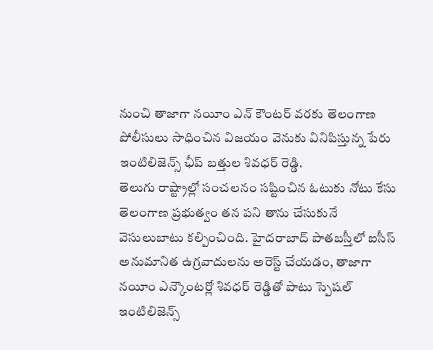నుంచి తాజాగా నయీం ఎన్ కౌంటర్ వరకు తెలంగాణ పోలీసులు సాధించిన విజయం వెనుకు వినిపిస్తున్న పేరు ఇంటిలిజెన్స్ ఛీప్ బత్తుల శివధర్ రెడ్డి.
తెలుగు రాష్ట్రాల్లో సంచలనం సష్టించిన ఓటుకు నోటు కేసు తెలంగాణ ప్రభుత్వం తన పని తాను చేసుకునే వెసులుబాటు కల్పించింది. హైదరాబాద్ పాతబస్తీలో ఐసీస్ అనుమానిత ఉగ్రవాదులను అరెస్ట్ చేయడం, తాజాగా నయీం ఎన్కౌంటర్లో శివధర్ రెడ్డితో పాటు స్పెషల్ ఇంటిలిజెన్స్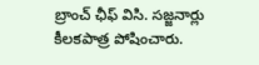బ్రాంచ్ ఛీఫ్ విసి. సజ్జనార్లు కీలకపాత్ర పోషించారు.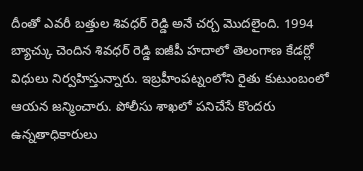దీంతో ఎవరీ బత్తుల శివధర్ రెడ్డి అనే చర్చ మొదలైంది. 1994 బ్యాచ్కు చెందిన శివధర్ రెడ్డి ఐజీపీ హదాలో తెలంగాణ కేడర్లో విధులు నిర్వహిస్తున్నారు. ఇబ్రహీంపట్నంలోని రైతు కుటుంబంలో ఆయన జన్మించారు. పోలీసు శాఖలో పనిచేసే కొందరు ఉన్నతాధికారులు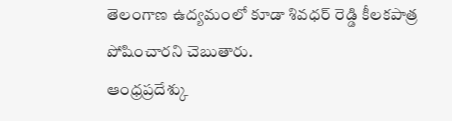తెలంగాణ ఉద్యమంలో కూడా శివధర్ రెడ్డి కీలకపాత్ర పోషించారని చెబుతారు.
ఆంధ్రప్రదేశ్కు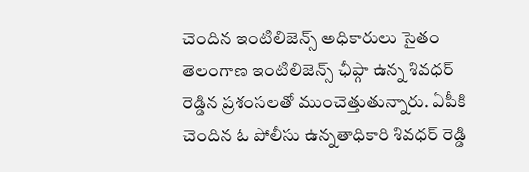చెందిన ఇంటిలిజెన్స్ అధికారులు సైతం తెలంగాణ ఇంటిలిజెన్స్ ఛీప్గా ఉన్న శివధర్ రెడ్డిన ప్రశంసలతో ముంచెత్తుతున్నారు. ఏపీకి చెందిన ఓ పోలీసు ఉన్నతాధికారి శివధర్ రెడ్డి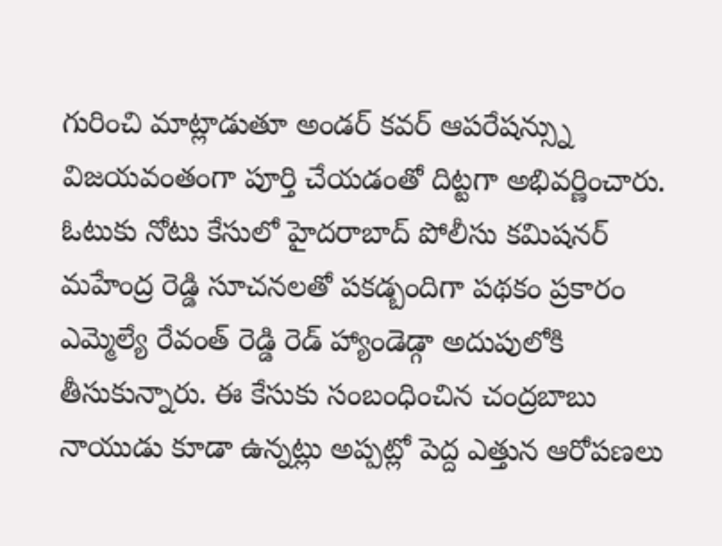గురించి మాట్లాడుతూ అండర్ కవర్ ఆపరేషన్స్ను విజయవంతంగా పూర్తి చేయడంతో దిట్టగా అభివర్ణించారు.
ఓటుకు నోటు కేసులో హైదరాబాద్ పోలీసు కమిషనర్ మహేంద్ర రెడ్డి సూచనలతో పకడ్బందిగా పథకం ప్రకారం ఎమ్మెల్యే రేవంత్ రెడ్డి రెడ్ హ్యాండెడ్గా అదుపులోకి తీసుకున్నారు. ఈ కేసుకు సంబంధించిన చంద్రబాబు నాయుడు కూడా ఉన్నట్లు అప్పట్లో పెద్ద ఎత్తున ఆరోపణలు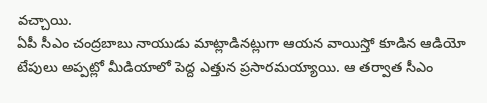వచ్చాయి.
ఏపీ సీఎం చంద్రబాబు నాయుడు మాట్లాడినట్లుగా ఆయన వాయిస్తో కూడిన ఆడియో టేపులు అప్పట్లో మీడియాలో పెద్ద ఎత్తున ప్రసారమయ్యాయి. ఆ తర్వాత సీఎం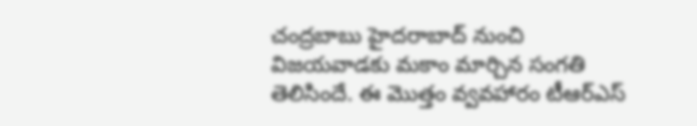చంద్రబాబు హైదరాబాద్ నుంచి విజయవాడకు మకాం మార్చిన సంగతి తెలిసిందే. ఈ మొత్తం వ్వవహారం టీఆర్ఎస్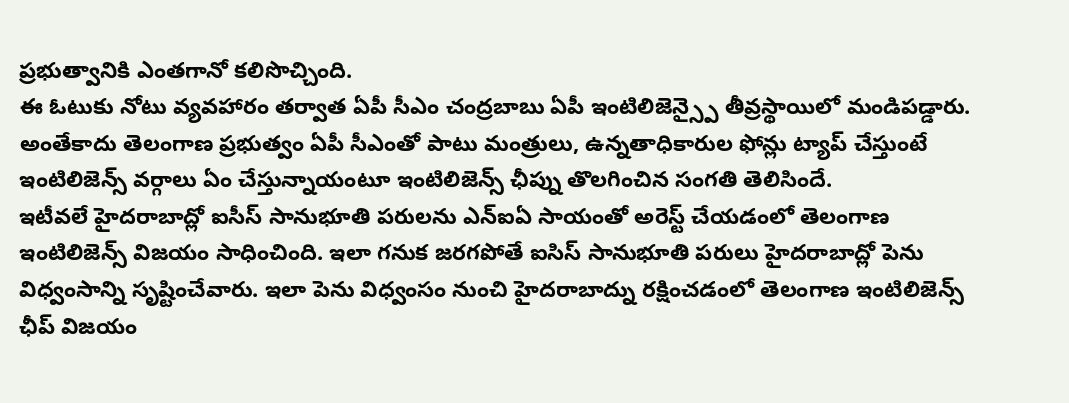ప్రభుత్వానికి ఎంతగానో కలిసొచ్చింది.
ఈ ఓటుకు నోటు వ్యవహారం తర్వాత ఏపీ సీఎం చంద్రబాబు ఏపీ ఇంటిలిజెన్స్పై తీవ్రస్థాయిలో మండిపడ్డారు. అంతేకాదు తెలంగాణ ప్రభుత్వం ఏపీ సీఎంతో పాటు మంత్రులు, ఉన్నతాధికారుల ఫోన్లు ట్యాప్ చేస్తుంటే ఇంటిలిజెన్స్ వర్గాలు ఏం చేస్తున్నాయంటూ ఇంటిలిజెన్స్ ఛీప్ను తొలగించిన సంగతి తెలిసిందే.
ఇటీవలే హైదరాబాద్లో ఐసీస్ సానుభూతి పరులను ఎన్ఐఏ సాయంతో అరెస్ట్ చేయడంలో తెలంగాణ ఇంటిలిజెన్స్ విజయం సాధించింది. ఇలా గనుక జరగపోతే ఐసిస్ సానుభూతి పరులు హైదరాబాద్లో పెను విధ్వంసాన్ని సృష్టించేవారు. ఇలా పెను విధ్వంసం నుంచి హైదరాబాద్ను రక్షించడంలో తెలంగాణ ఇంటిలిజెన్స్ ఛీప్ విజయం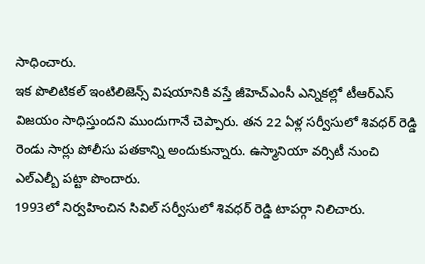సాధించారు.
ఇక పొలిటికల్ ఇంటిలిజెన్స్ విషయానికి వస్తే జీహెచ్ఎంసీ ఎన్నికల్లో టీఆర్ఎస్ విజయం సాధిస్తుందని ముందుగానే చెప్పారు. తన 22 ఏళ్ల సర్వీసులో శివధర్ రెడ్డి రెండు సార్లు పోలీసు పతకాన్ని అందుకున్నారు. ఉస్మానియా వర్సిటీ నుంచి ఎల్ఎల్బీ పట్టా పొందారు.
1993లో నిర్వహించిన సివిల్ సర్వీసులో శివధర్ రెడ్డి టాపర్గా నిలిచారు.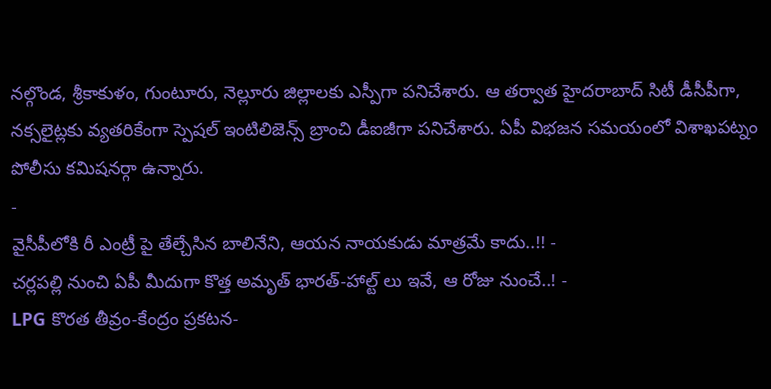నల్గొండ, శ్రీకాకుళం, గుంటూరు, నెల్లూరు జిల్లాలకు ఎస్పీగా పనిచేశారు. ఆ తర్వాత హైదరాబాద్ సిటీ డీసీపీగా, నక్సలైట్లకు వ్యతరికేంగా స్పెషల్ ఇంటిలిజెన్స్ బ్రాంచి డీఐజీగా పనిచేశారు. ఏపీ విభజన సమయంలో విశాఖపట్నం పోలీసు కమిషనర్గా ఉన్నారు.
-
వైసీపీలోకి రీ ఎంట్రీ పై తేల్చేసిన బాలినేని, ఆయన నాయకుడు మాత్రమే కాదు..!! -
చర్లపల్లి నుంచి ఏపీ మీదుగా కొత్త అమృత్ భారత్-హాల్ట్ లు ఇవే, ఆ రోజు నుంచే..! -
LPG కొరత తీవ్రం-కేంద్రం ప్రకటన-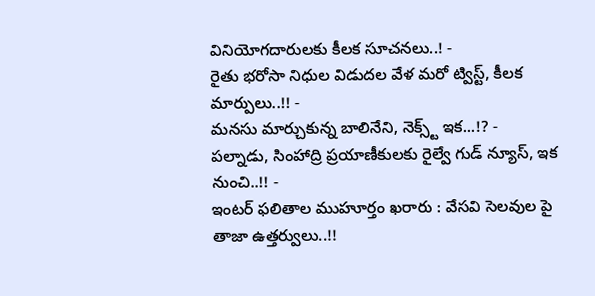వినియోగదారులకు కీలక సూచనలు..! -
రైతు భరోసా నిధుల విడుదల వేళ మరో ట్విస్ట్, కీలక మార్పులు..!! -
మనసు మార్చుకున్న బాలినేని, నెక్స్ట్ ఇక...!? -
పల్నాడు, సింహాద్రి ప్రయాణీకులకు రైల్వే గుడ్ న్యూస్, ఇక నుంచి..!! -
ఇంటర్ ఫలితాల ముహూర్తం ఖరారు : వేసవి సెలవుల పై తాజా ఉత్తర్వులు..!!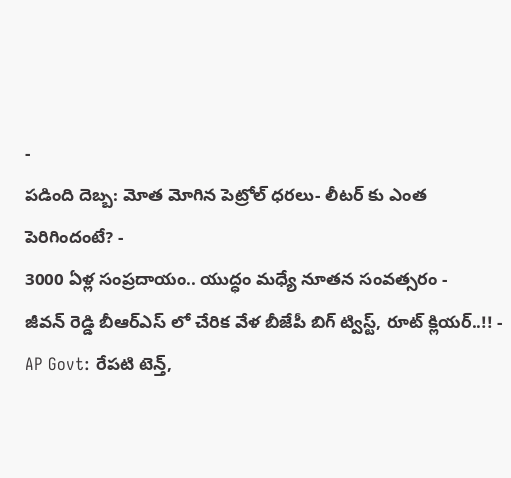-
పడింది దెబ్బ: మోత మోగిన పెట్రోల్ ధరలు- లీటర్ కు ఎంత పెరిగిందంటే? -
3000 ఏళ్ల సంప్రదాయం.. యుద్ధం మధ్యే నూతన సంవత్సరం -
జీవన్ రెడ్డి బీఆర్ఎస్ లో చేరిక వేళ బీజేపీ బిగ్ ట్విస్ట్, రూట్ క్లియర్..!! -
AP Govt: రేపటి టెన్త్,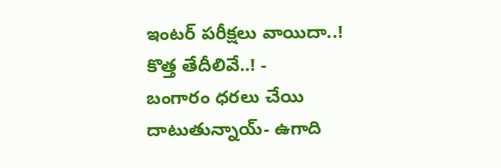ఇంటర్ పరీక్షలు వాయిదా..! కొత్త తేదీలివే..! -
బంగారం ధరలు చేయి దాటుతున్నాయ్- ఉగాది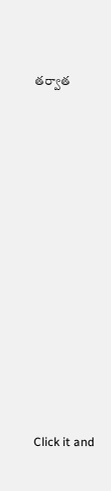తర్వాత












Click it and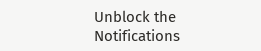Unblock the Notifications